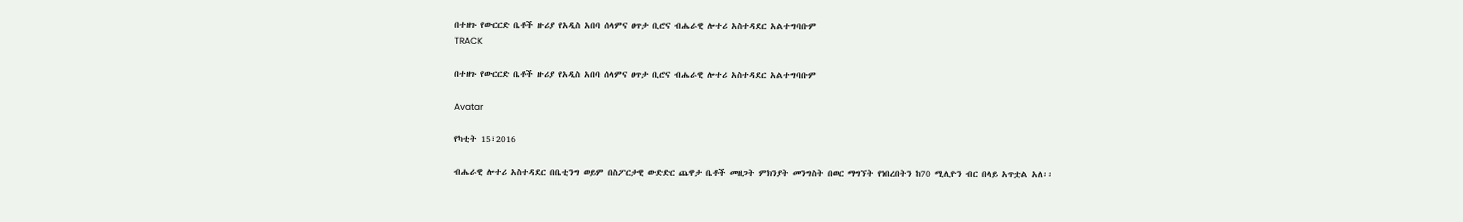በተዘጉ የውርርድ ቤቶች ዙሪያ የአዲስ አበባ ሰላምና ፀጥታ ቢሮና ብሔራዊ ሎተሪ አስተዳደር አልተግባቡም
TRACK

በተዘጉ የውርርድ ቤቶች ዙሪያ የአዲስ አበባ ሰላምና ፀጥታ ቢሮና ብሔራዊ ሎተሪ አስተዳደር አልተግባቡም

Avatar

የካቲት 15፣2016

ብሔራዊ ሎተሪ አስተዳደር በቤቲንግ ወይም በስፖርታዊ ውድድር ጨዋታ ቤቶች መዘጋት ምክንያት መንግስት በወር ማግኘት የነበረበትን ከ70 ሚሊዮን ብር በላይ አጥቷል አለ፡፡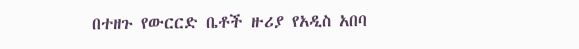በተዘጉ የውርርድ ቤቶች ዙሪያ የአዲስ አበባ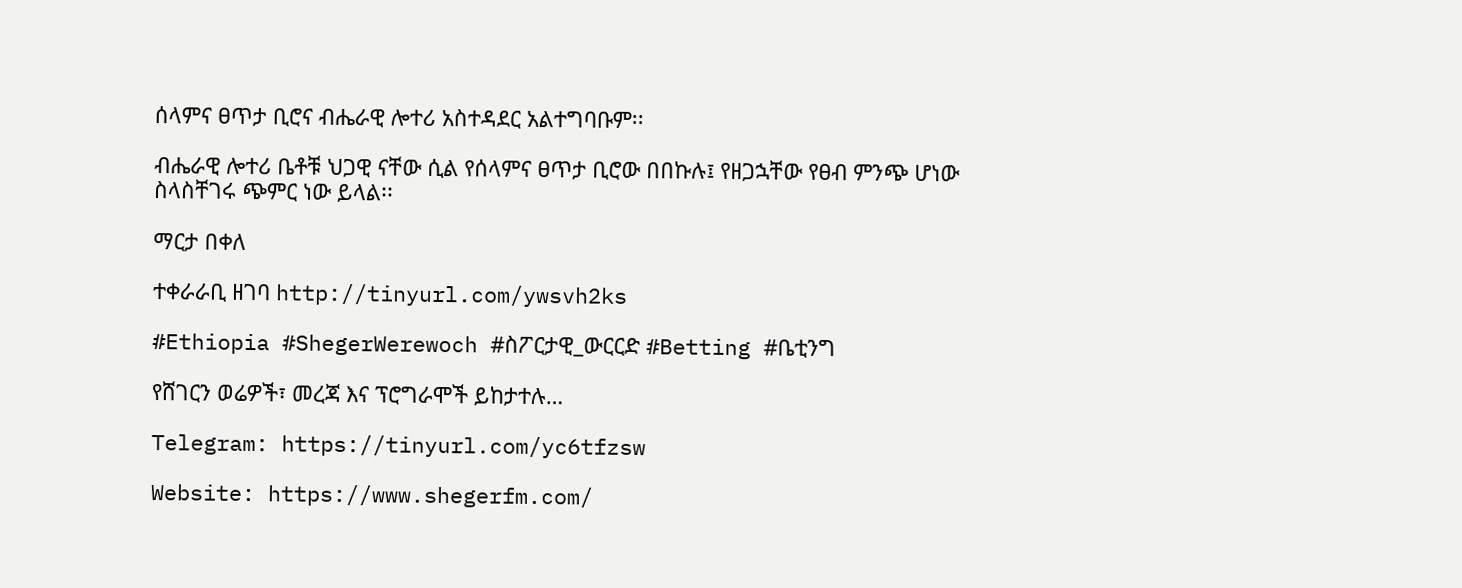ሰላምና ፀጥታ ቢሮና ብሔራዊ ሎተሪ አስተዳደር አልተግባቡም፡፡

ብሔራዊ ሎተሪ ቤቶቹ ህጋዊ ናቸው ሲል የሰላምና ፀጥታ ቢሮው በበኩሉ፤ የዘጋኋቸው የፀብ ምንጭ ሆነው ስላስቸገሩ ጭምር ነው ይላል፡፡

ማርታ በቀለ

ተቀራራቢ ዘገባ http://tinyurl.com/ywsvh2ks

#Ethiopia #ShegerWerewoch #ስፖርታዊ_ውርርድ #Betting #ቤቲንግ

የሸገርን ወሬዎች፣ መረጃ እና ፕሮግራሞች ይከታተሉ…

Telegram: https://tinyurl.com/yc6tfzsw

Website: https://www.shegerfm.com/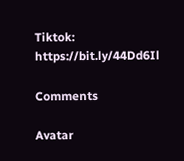Tiktok: https://bit.ly/44Dd6Il

Comments

Avatar